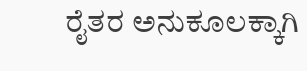ರೈತರ ಅನುಕೂಲಕ್ಕಾಗಿ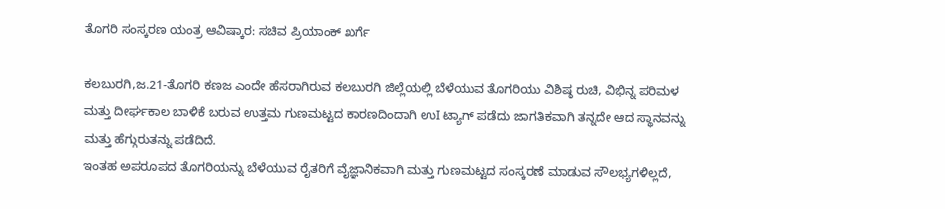ತೊಗರಿ ಸಂಸ್ಕರಣ ಯಂತ್ರ ಆವಿಷ್ಕಾರ: ಸಚಿವ ಪ್ರಿಯಾಂಕ್ ಖರ್ಗೆ

ಕಲಬುರಗಿ,ಜ.21-ತೊಗರಿ ಕಣಜ ಎಂದೇ ಹೆಸರಾಗಿರುವ ಕಲಬುರಗಿ ಜಿಲ್ಲೆಯಲ್ಲಿ ಬೆಳೆಯುವ ತೊಗರಿಯು ವಿಶಿಷ್ಠ ರುಚಿ, ವಿಭಿನ್ನ ಪರಿಮಳ ಮತ್ತು ದೀರ್ಘಕಾಲ ಬಾಳಿಕೆ ಬರುವ ಉತ್ತಮ ಗುಣಮಟ್ಟದ ಕಾರಣದಿಂದಾಗಿ ಉI ಟ್ಯಾಗ್ ಪಡೆದು ಜಾಗತಿಕವಾಗಿ ತನ್ನದೇ ಆದ ಸ್ಥಾನವನ್ನು ಮತ್ತು ಹೆಗ್ಗುರುತನ್ನು ಪಡೆದಿದೆ.
ಇಂತಹ ಅಪರೂಪದ ತೊಗರಿಯನ್ನು ಬೆಳೆಯುವ ರೈತರಿಗೆ ವೈಜ್ಞಾನಿಕವಾಗಿ ಮತ್ತು ಗುಣಮಟ್ಟದ ಸಂಸ್ಕರಣೆ ಮಾಡುವ ಸೌಲಭ್ಯಗಳಿಲ್ಲದೆ,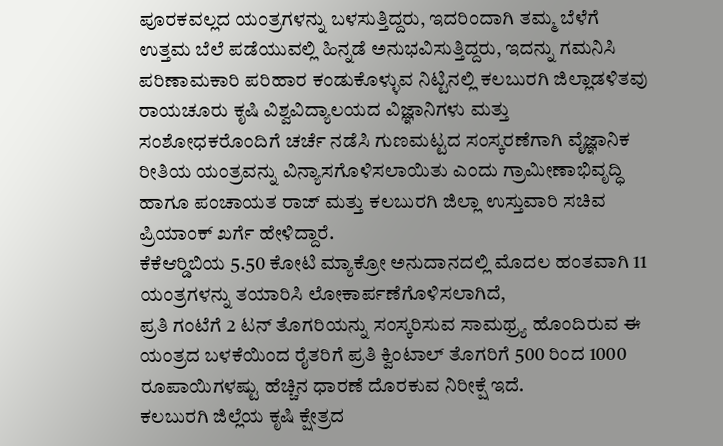ಪೂರಕವಲ್ಲದ ಯಂತ್ರಗಳನ್ನು ಬಳಸುತ್ತಿದ್ದರು, ಇದರಿಂದಾಗಿ ತಮ್ಮ ಬೆಳೆಗೆ ಉತ್ತಮ ಬೆಲೆ ಪಡೆಯುವಲ್ಲಿ ಹಿನ್ನಡೆ ಅನುಭವಿಸುತ್ತಿದ್ದರು, ಇದನ್ನು ಗಮನಿಸಿ ಪರಿಣಾಮಕಾರಿ ಪರಿಹಾರ ಕಂಡುಕೊಳ್ಳುವ ನಿಟ್ಟಿನಲ್ಲಿ ಕಲಬುರಗಿ ಜಿಲ್ಲಾಡಳಿತವು ರಾಯಚೂರು ಕೃಷಿ ವಿಶ್ವವಿದ್ಯಾಲಯದ ವಿಜ್ಞಾನಿಗಳು ಮತ್ತು ಸಂಶೋಧಕರೊಂದಿಗೆ ಚರ್ಚೆ ನಡೆಸಿ ಗುಣಮಟ್ಟದ ಸಂಸ್ಕರಣೆಗಾಗಿ ವೈಜ್ಞಾನಿಕ ರೀತಿಯ ಯಂತ್ರವನ್ನು ವಿನ್ಯಾಸಗೊಳಿಸಲಾಯಿತು ಎಂದು ಗ್ರಾಮೀಣಾಭಿವೃದ್ಧಿ ಹಾಗೂ ಪಂಚಾಯತ ರಾಜ್ ಮತ್ತು ಕಲಬುರಗಿ ಜಿಲ್ಲಾ ಉಸ್ತುವಾರಿ ಸಚಿವ ಪ್ರಿಯಾಂಕ್ ಖರ್ಗೆ ಹೇಳಿದ್ದಾರೆ.
ಕೆಕೆಆರ್‍ಡಿಬಿಯ 5.50 ಕೋಟಿ ಮ್ಯಾಕ್ರೋ ಅನುದಾನದಲ್ಲಿ ಮೊದಲ ಹಂತವಾಗಿ 11 ಯಂತ್ರಗಳನ್ನು ತಯಾರಿಸಿ ಲೋಕಾರ್ಪಣೆಗೊಳಿಸಲಾಗಿದೆ,
ಪ್ರತಿ ಗಂಟೆಗೆ 2 ಟನ್ ತೊಗರಿಯನ್ನು ಸಂಸ್ಕರಿಸುವ ಸಾಮಥ್ರ್ಯ ಹೊಂದಿರುವ ಈ ಯಂತ್ರದ ಬಳಕೆಯಿಂದ ರೈತರಿಗೆ ಪ್ರತಿ ಕ್ವಿಂಟಾಲ್ ತೊಗರಿಗೆ 500 ರಿಂದ 1000 ರೂಪಾಯಿಗಳಷ್ಟು ಹೆಚ್ಚಿನ ಧಾರಣೆ ದೊರಕುವ ನಿರೀಕ್ಷೆ ಇದೆ.
ಕಲಬುರಗಿ ಜಿಲ್ಲೆಯ ಕೃಷಿ ಕ್ಷೇತ್ರದ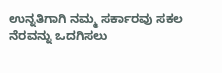ಉನ್ನತಿಗಾಗಿ ನಮ್ಮ ಸರ್ಕಾರವು ಸಕಲ ನೆರವನ್ನು ಒದಗಿಸಲು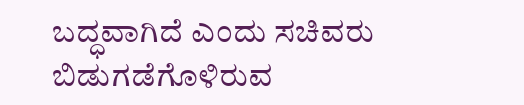ಬದ್ಧವಾಗಿದೆ ಎಂದು ಸಚಿವರು ಬಿಡುಗಡೆಗೊಳಿರುವ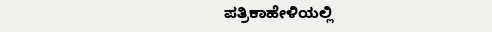ಪತ್ರಿಕಾಹೇಳಿಯಲ್ಲಿ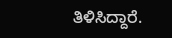ತಿಳಿಸಿದ್ದಾರೆ.